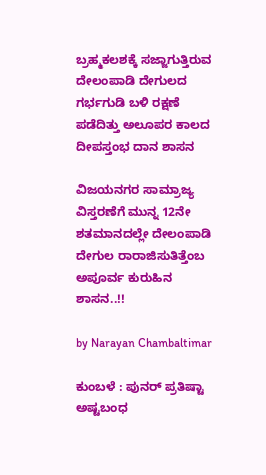ಬ್ರಹ್ಮಕಲಶಕ್ಕೆ ಸಜ್ಜಾಗುತ್ತಿರುವ ದೇಲಂಪಾಡಿ ದೇಗುಲದ ಗರ್ಭಗುಡಿ ಬಳಿ ರಕ್ಷಣೆ ಪಡೆದಿತ್ತು ಅಲೂಪರ ಕಾಲದ ದೀಪಸ್ತಂಭ ದಾನ ಶಾಸನ

ವಿಜಯನಗರ ಸಾಮ್ರಾಜ್ಯ ವಿಸ್ತರಣೆಗೆ ಮುನ್ನ 12ನೇ ಶತಮಾನದಲ್ಲೇ ದೇಲಂಪಾಡಿ ದೇಗುಲ ರಾರಾಜಿಸುತಿತ್ತೆಂಬ ಅಪೂರ್ವ ಕುರುಹಿನ ಶಾಸನ..!!

by Narayan Chambaltimar

ಕುಂಬಳೆ : ಪುನರ್ ಪ್ರತಿಷ್ಟಾ ಅಷ್ಟಬಂಧ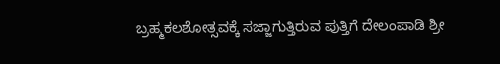ಬ್ರಹ್ಮಕಲಶೋತ್ಸವಕ್ಕೆ ಸಜ್ಜಾಗುತ್ತಿರುವ ಪುತ್ತಿಗೆ ದೇಲಂಪಾಡಿ ಶ್ರೀ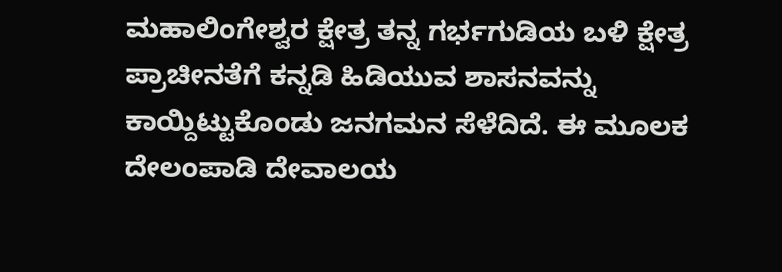ಮಹಾಲಿಂಗೇಶ್ವರ ಕ್ಷೇತ್ರ ತನ್ನ ಗರ್ಭಗುಡಿಯ ಬಳಿ ಕ್ಷೇತ್ರ ಪ್ರಾಚೀನತೆಗೆ ಕನ್ನಡಿ ಹಿಡಿಯುವ ಶಾಸನವನ್ನು ಕಾಯ್ದಿಟ್ಟುಕೊಂಡು ಜನಗಮನ ಸೆಳೆದಿದೆ. ಈ ಮೂಲಕ ದೇಲಂಪಾಡಿ ದೇವಾಲಯ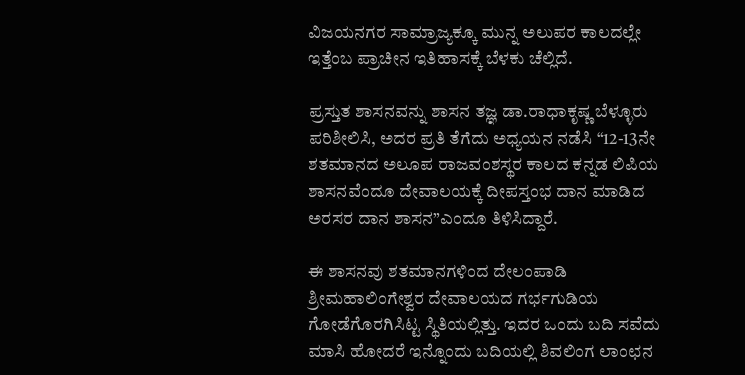ವಿಜಯನಗರ ಸಾಮ್ರಾಜ್ಯಕ್ಕೂ ಮುನ್ನ ಅಲುಪರ ಕಾಲದಲ್ಲೇ ಇತ್ತೆಂಬ ಪ್ರಾಚೀನ ಇತಿಹಾಸಕ್ಕೆ ಬೆಳಕು ಚೆಲ್ಲಿದೆ.

ಪ್ರಸ್ತುತ ಶಾಸನವನ್ನು ಶಾಸನ ತಜ್ಞ ಡಾ.ರಾಧಾಕೃಷ್ಣ ಬೆಳ್ಳೂರು ಪರಿಶೀಲಿಸಿ, ಅದರ ಪ್ರತಿ ತೆಗೆದು ಅಧ್ಯಯನ ನಡೆಸಿ “12-13ನೇ ಶತಮಾನದ ಅಲೂಪ ರಾಜವಂಶಸ್ಥರ ಕಾಲದ ಕನ್ನಡ ಲಿಪಿಯ ಶಾಸನವೆಂದೂ ದೇವಾಲಯಕ್ಕೆ ದೀಪಸ್ತಂಭ ದಾನ ಮಾಡಿದ ಅರಸರ ದಾನ ಶಾಸನ”ಎಂದೂ ತಿಳಿಸಿದ್ದಾರೆ.

ಈ ಶಾಸನವು ಶತಮಾನಗಳಿಂದ ದೇಲಂಪಾಡಿ ಶ್ರೀಮಹಾಲಿಂಗೇಶ್ವರ ದೇವಾಲಯದ ಗರ್ಭಗುಡಿಯ ಗೋಡೆಗೊರಗಿಸಿಟ್ಟ ಸ್ಥಿತಿಯಲ್ಲಿತ್ತು. ಇದರ ಒಂದು ಬದಿ ಸವೆದು ಮಾಸಿ ಹೋದರೆ ಇನ್ನೊಂದು ಬದಿಯಲ್ಲಿ ಶಿವಲಿಂಗ ಲಾಂಛನ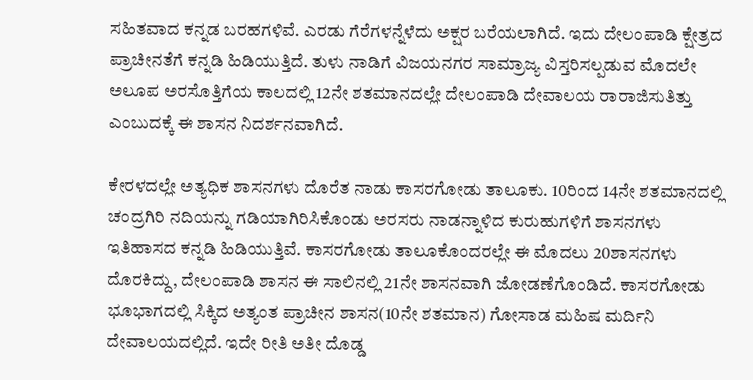ಸಹಿತವಾದ ಕನ್ನಡ ಬರಹಗಳಿವೆ. ಎರಡು ಗೆರೆಗಳನ್ನೆಳೆದು ಅಕ್ಷರ ಬರೆಯಲಾಗಿದೆ. ಇದು ದೇಲಂಪಾಡಿ ಕ್ಷೇತ್ರದ ಪ್ರಾಚೀನತೆಗೆ ಕನ್ನಡಿ ಹಿಡಿಯುತ್ತಿದೆ. ತುಳು ನಾಡಿಗೆ ವಿಜಯನಗರ ಸಾಮ್ರಾಜ್ಯ ವಿಸ್ತರಿಸಲ್ಪಡುವ ಮೊದಲೇ ಅಲೂಪ ಅರಸೊತ್ತಿಗೆಯ ಕಾಲದಲ್ಲಿ 12ನೇ ಶತಮಾನದಲ್ಲೇ ದೇಲಂಪಾಡಿ ದೇವಾಲಯ ರಾರಾಜಿಸುತಿತ್ತು ಎಂಬುದಕ್ಕೆ ಈ ಶಾಸನ ನಿದರ್ಶನವಾಗಿದೆ.

ಕೇರಳದಲ್ಲೇ ಅತ್ಯಧಿಕ ಶಾಸನಗಳು ದೊರೆತ ನಾಡು ಕಾಸರಗೋಡು ತಾಲೂಕು. 10ರಿಂದ 14ನೇ ಶತಮಾನದಲ್ಲಿ ಚಂದ್ರಗಿರಿ ನದಿಯನ್ನು ಗಡಿಯಾಗಿರಿಸಿಕೊಂಡು ಅರಸರು ನಾಡನ್ನಾಳಿದ ಕುರುಹುಗಳಿಗೆ ಶಾಸನಗಳು ಇತಿಹಾಸದ ಕನ್ನಡಿ ಹಿಡಿಯುತ್ತಿವೆ. ಕಾಸರಗೋಡು ತಾಲೂಕೊಂದರಲ್ಲೇ ಈ ಮೊದಲು 20ಶಾಸನಗಳು ದೊರಕಿದ್ದು, ದೇಲಂಪಾಡಿ ಶಾಸನ ಈ ಸಾಲಿನಲ್ಲಿ 21ನೇ ಶಾಸನವಾಗಿ ಜೋಡಣೆಗೊಂಡಿದೆ. ಕಾಸರಗೋಡು ಭೂಭಾಗದಲ್ಲಿ ಸಿಕ್ಕಿದ ಅತ್ಯಂತ ಪ್ರಾಚೀನ ಶಾಸನ(10ನೇ ಶತಮಾನ) ಗೋಸಾಡ ಮಹಿಷ ಮರ್ದಿನಿ ದೇವಾಲಯದಲ್ಲಿದೆ. ಇದೇ ರೀತಿ ಅತೀ ದೊಡ್ಡ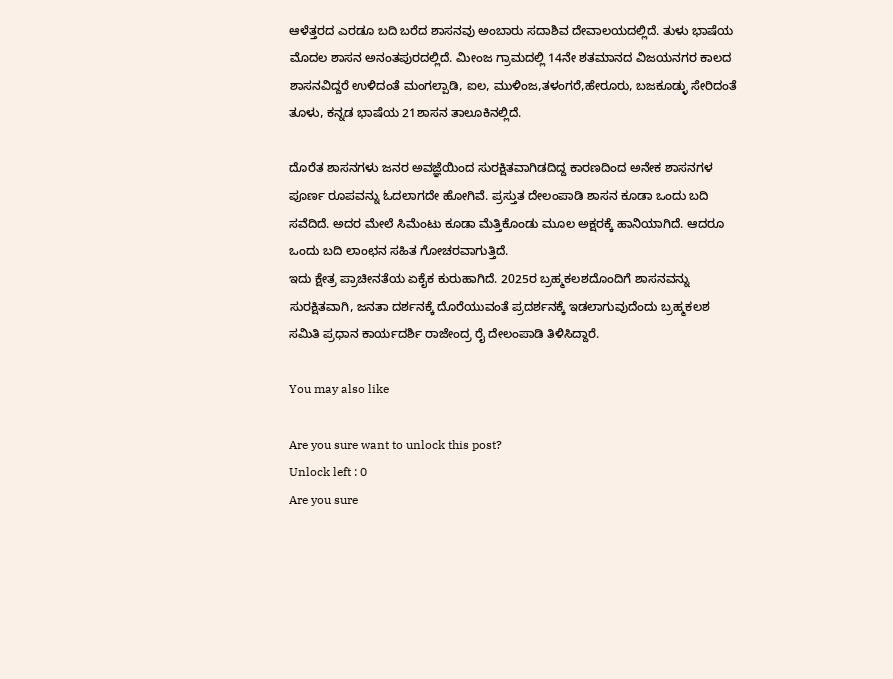ಆಳೆತ್ತರದ ಎರಡೂ ಬದಿ ಬರೆದ ಶಾಸನವು ಅಂಬಾರು ಸದಾಶಿವ ದೇವಾಲಯದಲ್ಲಿದೆ. ತುಳು ಭಾಷೆಯ ಮೊದಲ ಶಾಸನ ಅನಂತಪುರದಲ್ಲಿದೆ. ಮೀಂಜ ಗ್ರಾಮದಲ್ಲಿ 14ನೇ ಶತಮಾನದ ವಿಜಯನಗರ ಕಾಲದ ಶಾಸನವಿದ್ದರೆ ಉಳಿದಂತೆ ಮಂಗಲ್ಪಾಡಿ, ಐಲ, ಮುಳಿಂಜ,ತಳಂಗರೆ,ಹೇರೂರು, ಬಜಕೂಡ್ಳು ಸೇರಿದಂತೆ ತೂಳು, ಕನ್ನಡ ಭಾಷೆಯ 21ಶಾಸನ ತಾಲೂಕಿನಲ್ಲಿದೆ.

ದೊರೆತ ಶಾಸನಗಳು ಜನರ ಅವಜ್ಞೆಯಿಂದ ಸುರಕ್ಷಿತವಾಗಿಡದಿದ್ದ ಕಾರಣದಿಂದ ಅನೇಕ ಶಾಸನಗಳ ಪೂರ್ಣ ರೂಪವನ್ನು ಓದಲಾಗದೇ ಹೋಗಿವೆ. ಪ್ರಸ್ತುತ ದೇಲಂಪಾಡಿ ಶಾಸನ ಕೂಡಾ ಒಂದು ಬದಿ ಸವೆದಿದೆ. ಅದರ ಮೇಲೆ ಸಿಮೆಂಟು ಕೂಡಾ ಮೆತ್ತಿಕೊಂಡು ಮೂಲ ಅಕ್ಷರಕ್ಕೆ ಹಾನಿಯಾಗಿದೆ. ಆದರೂ ಒಂದು ಬದಿ ಲಾಂಛನ ಸಹಿತ ಗೋಚರವಾಗುತ್ತಿದೆ.
ಇದು ಕ್ಷೇತ್ರ ಪ್ರಾಚೀನತೆಯ ಏಕೈಕ ಕುರುಹಾಗಿದೆ. 2025ರ ಬ್ರಹ್ಮಕಲಶದೊಂದಿಗೆ ಶಾಸನವನ್ನು ಸುರಕ್ಷಿತವಾಗಿ, ಜನತಾ ದರ್ಶನಕ್ಕೆ ದೊರೆಯುವಂತೆ ಪ್ರದರ್ಶನಕ್ಕೆ ಇಡಲಾಗುವುದೆಂದು ಬ್ರಹ್ಮಕಲಶ ಸಮಿತಿ ಪ್ರಧಾನ ಕಾರ್ಯದರ್ಶಿ ರಾಜೇಂದ್ರ ರೈ ದೇಲಂಪಾಡಿ ತಿಳಿಸಿದ್ದಾರೆ.

You may also like

Are you sure want to unlock this post?
Unlock left : 0
Are you sure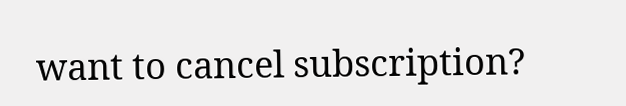want to cancel subscription?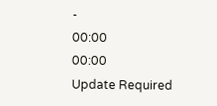-
00:00
00:00
Update Required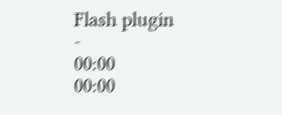Flash plugin
-
00:00
00:00